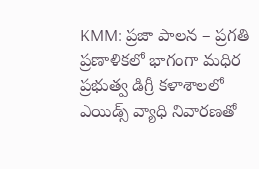KMM: ప్రజా పాలన – ప్రగతి ప్రణాళికలో భాగంగా మధిర ప్రభుత్వ డిగ్రీ కళాశాలలో ఎయిడ్స్ వ్యాధి నివారణతో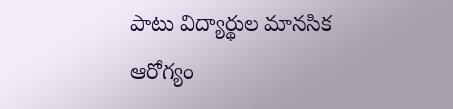పాటు విద్యార్థుల మానసిక ఆరోగ్యం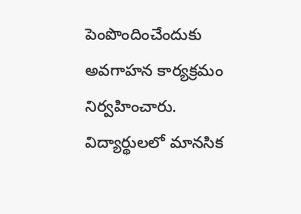పెంపొందించేందుకు అవగాహన కార్యక్రమం నిర్వహించారు. విద్యార్థులలో మానసిక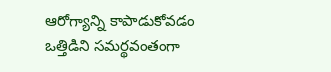ఆరోగ్యాన్ని కాపాడుకోవడం ఒత్తిడిని సమర్థవంతంగా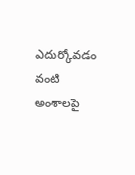ఎదుర్కోవడం వంటి అంశాలపై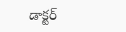డాక్టర్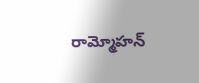రామ్మోహన్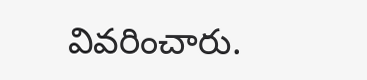వివరించారు.